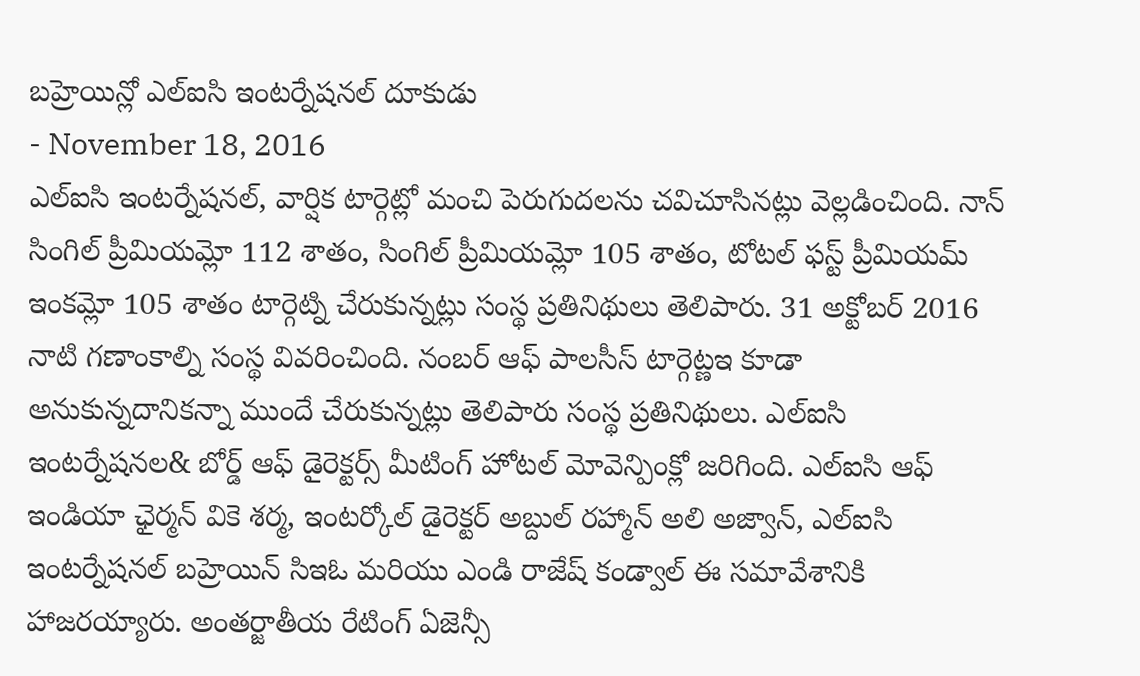బహ్రెయిన్లో ఎల్ఐసి ఇంటర్నేషనల్ దూకుడు
- November 18, 2016
ఎల్ఐసి ఇంటర్నేషనల్, వార్షిక టార్గెట్లో మంచి పెరుగుదలను చవిచూసినట్లు వెల్లడించింది. నాన్ సింగిల్ ప్రీమియమ్లో 112 శాతం, సింగిల్ ప్రీమియమ్లో 105 శాతం, టోటల్ ఫస్ట్ ప్రీమియమ్ ఇంకమ్లో 105 శాతం టార్గెట్ని చేరుకున్నట్లు సంస్థ ప్రతినిథులు తెలిపారు. 31 అక్టోబర్ 2016 నాటి గణాంకాల్ని సంస్థ వివరించింది. నంబర్ ఆఫ్ పాలసీస్ టార్గెట్ణఇ కూడా అనుకున్నదానికన్నా ముందే చేరుకున్నట్లు తెలిపారు సంస్థ ప్రతినిథులు. ఎల్ఐసి ఇంటర్నేషనల& బోర్డ్ ఆఫ్ డైరెక్టర్స్ మీటింగ్ హోటల్ మోవెన్పింక్లో జరిగింది. ఎల్ఐసి ఆఫ్ ఇండియా ఛైర్మన్ వికె శర్మ, ఇంటర్కోల్ డైరెక్టర్ అబ్దుల్ రహ్మాన్ అలి అజ్వాన్, ఎల్ఐసి ఇంటర్నేషనల్ బహ్రెయిన్ సిఇఓ మరియు ఎండి రాజేష్ కండ్వాల్ ఈ సమావేశానికి హాజరయ్యారు. అంతర్జాతీయ రేటింగ్ ఏజెన్సీ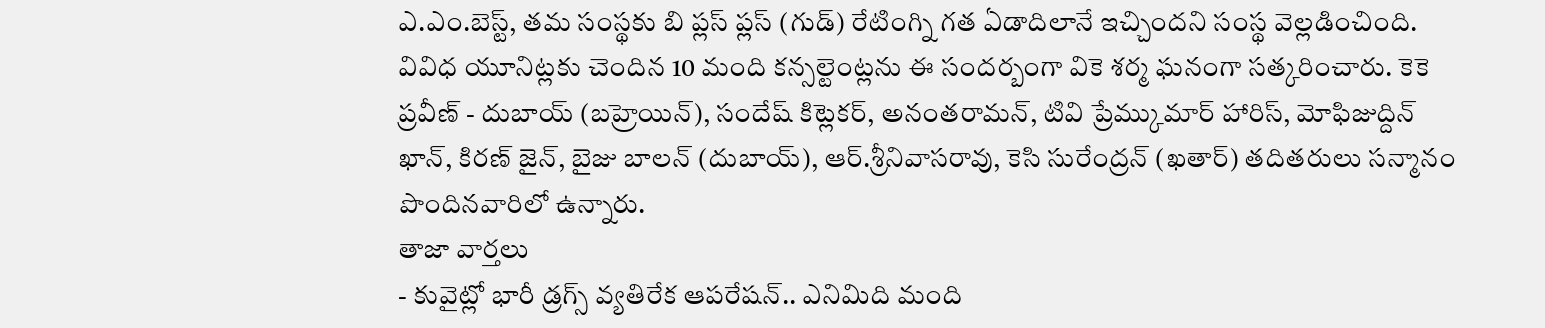ఎ.ఎం.బెస్ట్, తమ సంస్థకు బి ప్లస్ ప్లస్ (గుడ్) రేటింగ్ని గత ఏడాదిలానే ఇచ్చిందని సంస్థ వెల్లడించింది. వివిధ యూనిట్లకు చెందిన 10 మంది కన్సల్టెంట్లను ఈ సందర్బంగా వికె శర్మ ఘనంగా సత్కరించారు. కెకె ప్రవీణ్ - దుబాయ్ (బహ్రెయిన్), సందేష్ కిట్లెకర్, అనంతరామన్, టివి ప్రేమ్కుమార్ హారిస్, మోఫిజుద్దిన్ ఖాన్, కిరణ్ జైన్, బైజు బాలన్ (దుబాయ్), ఆర్.శ్రీనివాసరావు, కెసి సురేంద్రన్ (ఖతార్) తదితరులు సన్మానం పొందినవారిలో ఉన్నారు.
తాజా వార్తలు
- కువైట్లో భారీ డ్రగ్స్ వ్యతిరేక ఆపరేషన్.. ఎనిమిది మంది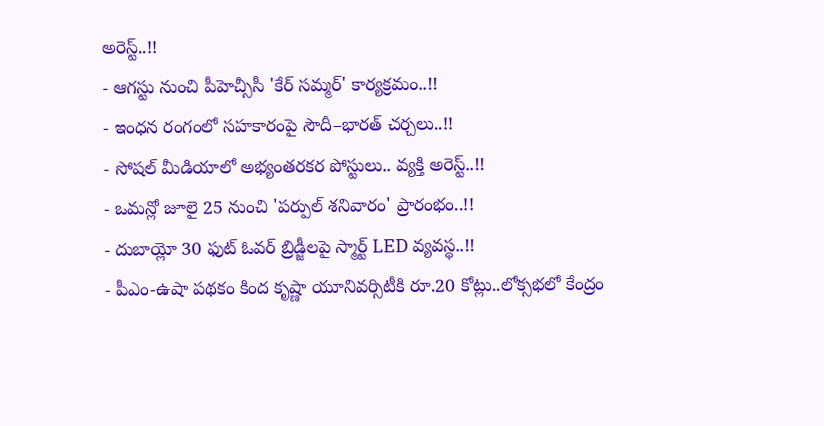అరెస్ట్..!!
- ఆగస్టు నుంచి పీహెచ్సీసీ 'కేర్ సమ్మర్' కార్యక్రమం..!!
- ఇంధన రంగంలో సహకారంపై సౌదీ–భారత్ చర్చలు..!!
- సోషల్ మీడియాలో అభ్యంతరకర పోస్టులు.. వ్యక్తి అరెస్ట్..!!
- ఒమన్లో జూలై 25 నుంచి 'పర్పుల్ శనివారం' ప్రారంభం..!!
- దుబాయ్లో 30 ఫుట్ ఓవర్ బ్రిడ్జీలపై స్మార్ట్ LED వ్యవస్థ..!!
- పీఎం-ఉషా పథకం కింద కృష్ణా యూనివర్సిటీకి రూ.20 కోట్లు..లోక్సభలో కేంద్రం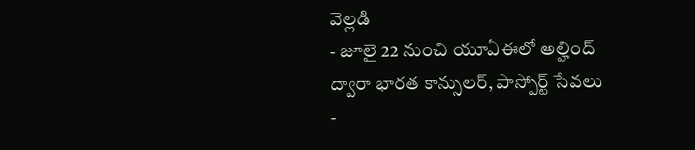వెల్లడి
- జూలై 22 నుంచి యూఏఈలో అల్హింద్ ద్వారా భారత కాన్సులర్, పాస్పోర్ట్ సేవలు
-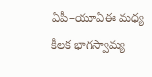ఏపీ–యూఏఈ మధ్య కీలక భాగస్వామ్య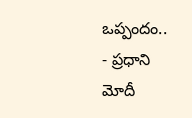ఒప్పందం..
- ప్రధాని మోదీ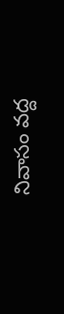నివాసం వద్ద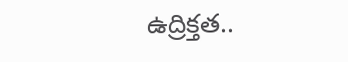ఉద్రిక్తత..